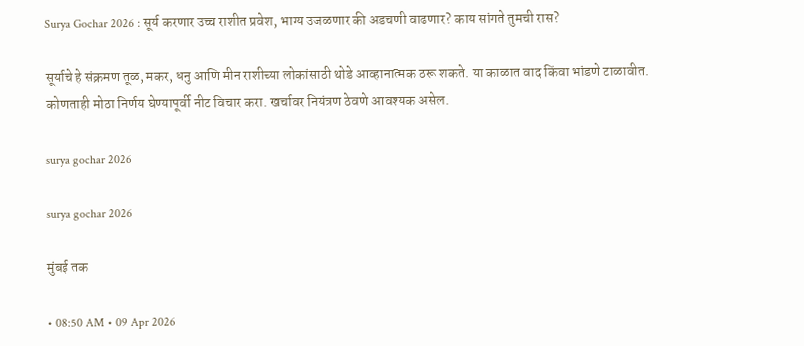Surya Gochar 2026 : सूर्य करणार उच्च राशीत प्रवेश, भाग्य उजळणार की अडचणी वाढणार? काय सांगते तुमची रास?

सूर्याचे हे संक्रमण तूळ, मकर, धनु आणि मीन राशीच्या लोकांसाठी थोडे आव्हानात्मक ठरू शकते. या काळात वाद किंवा भांडणे टाळावीत. कोणताही मोठा निर्णय घेण्यापूर्वी नीट विचार करा. खर्चावर नियंत्रण ठेवणे आवश्यक असेल.

surya gochar 2026

surya gochar 2026

मुंबई तक

• 08:50 AM • 09 Apr 2026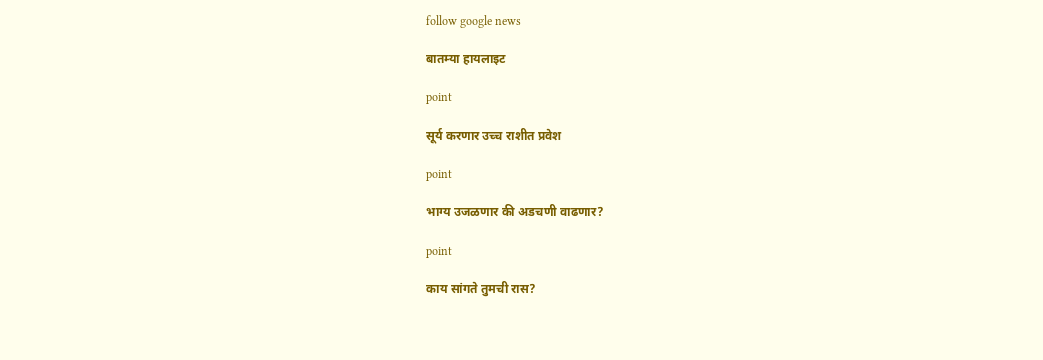follow google news

बातम्या हायलाइट

point

सूर्य करणार उच्च राशीत प्रवेश

point

भाग्य उजळणार की अडचणी वाढणार?

point

काय सांगते तुमची रास?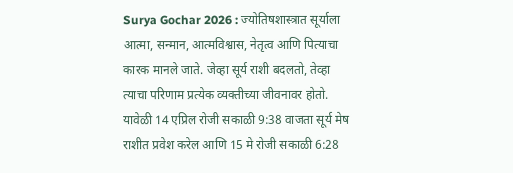Surya Gochar 2026 : ज्योतिषशास्त्रात सूर्याला आत्मा, सन्मान, आत्मविश्वास, नेतृत्व आणि पित्याचा कारक मानले जाते. जेव्हा सूर्य राशी बदलतो, तेव्हा त्याचा परिणाम प्रत्येक व्यक्तीच्या जीवनावर होतो. यावेळी 14 एप्रिल रोजी सकाळी 9:38 वाजता सूर्य मेष राशीत प्रवेश करेल आणि 15 मे रोजी सकाळी 6:28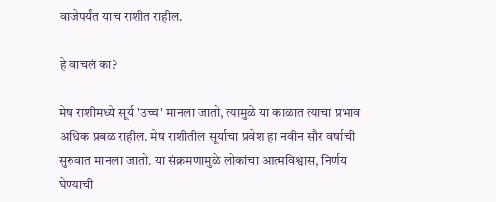वाजेपर्यंत याच राशीत राहील.

हे वाचलं का?

मेष राशीमध्ये सूर्य 'उच्च' मानला जातो, त्यामुळे या काळात त्याचा प्रभाव अधिक प्रबळ राहील. मेष राशीतील सूर्याचा प्रवेश हा नवीन सौर वर्षाची सुरुवात मानला जातो. या संक्रमणामुळे लोकांचा आत्मविश्वास, निर्णय घेण्याची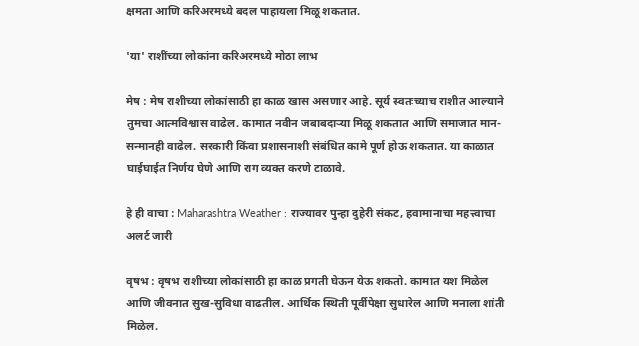क्षमता आणि करिअरमध्ये बदल पाहायला मिळू शकतात.

'या' राशींच्या लोकांना करिअरमध्ये मोठा लाभ

मेष : मेष राशीच्या लोकांसाठी हा काळ खास असणार आहे. सूर्य स्वतःच्याच राशीत आल्याने तुमचा आत्मविश्वास वाढेल. कामात नवीन जबाबदाऱ्या मिळू शकतात आणि समाजात मान-सन्मानही वाढेल. सरकारी किंवा प्रशासनाशी संबंधित कामे पूर्ण होऊ शकतात. या काळात घाईघाईत निर्णय घेणे आणि राग व्यक्त करणे टाळावे.

हे ही वाचा : Maharashtra Weather : राज्यावर पुन्हा दुहेरी संकट, हवामानाचा महत्त्वाचा अलर्ट जारी

वृषभ : वृषभ राशीच्या लोकांसाठी हा काळ प्रगती घेऊन येऊ शकतो. कामात यश मिळेल आणि जीवनात सुख-सुविधा वाढतील. आर्थिक स्थिती पूर्वीपेक्षा सुधारेल आणि मनाला शांती मिळेल.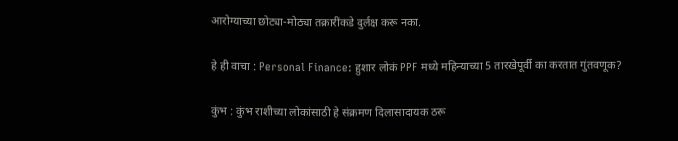आरोग्याच्या छोट्या-मोठ्या तक्रारींकडे दुर्लक्ष करू नका.

हे ही वाचा : Personal Finance: हुशार लोकं PPF मध्ये महिन्याच्या 5 तारखेपूर्वी का करतात गुंतवणूक?

कुंभ : कुंभ राशीच्या लोकांसाठी हे संक्रमण दिलासादायक ठरू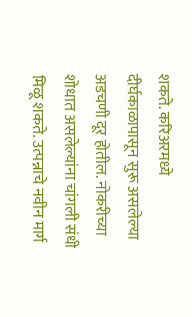शकते. करिअरमध्ये दीर्घकाळापासून सुरू असलेल्या अडचणी दूर होतील. नोकरीच्या शोधात असलेल्यांना चांगली संधी मिळू शकते. उत्पन्नाचे नवीन मार्ग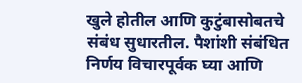खुले होतील आणि कुटुंबासोबतचे संबंध सुधारतील. पैशांशी संबंधित निर्णय विचारपूर्वक घ्या आणि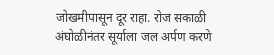जोखमीपासून दूर राहा. रोज सकाळी अंघोळीनंतर सूर्याला जल अर्पण करणे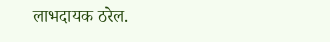लाभदायक ठरेल.